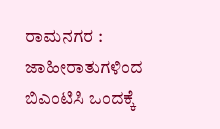ರಾಮನಗರ : ಜಾಹೀರಾತುಗಳಿಂದ ಬಿಎಂಟಿಸಿ ಒಂದಕ್ಕೆ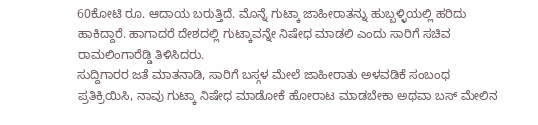60ಕೋಟಿ ರೂ. ಆದಾಯ ಬರುತ್ತಿದೆ. ಮೊನ್ನೆ ಗುಟ್ಕಾ ಜಾಹೀರಾತನ್ನು ಹುಬ್ಬಳ್ಳಿಯಲ್ಲಿ ಹರಿದು ಹಾಕಿದ್ದಾರೆ. ಹಾಗಾದರೆ ದೇಶದಲ್ಲಿ ಗುಟ್ಕಾವನ್ನೇ ನಿಷೇಧ ಮಾಡಲಿ ಎಂದು ಸಾರಿಗೆ ಸಚಿವ ರಾಮಲಿಂಗಾರೆಡ್ಡಿ ತಿಳಿಸಿದರು.
ಸುದ್ದಿಗಾರರ ಜತೆ ಮಾತನಾಡಿ, ಸಾರಿಗೆ ಬಸ್ಗಳ ಮೇಲೆ ಜಾಹೀರಾತು ಅಳವಡಿಕೆ ಸಂಬಂಧ ಪ್ರತಿಕ್ರಿಯಿಸಿ, ನಾವು ಗುಟ್ಕಾ ನಿಷೇಧ ಮಾಡೋಕೆ ಹೋರಾಟ ಮಾಡಬೇಕಾ ಅಥವಾ ಬಸ್ ಮೇಲಿನ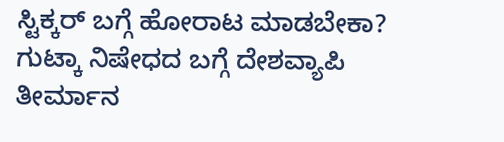ಸ್ಟಿಕ್ಕರ್ ಬಗ್ಗೆ ಹೋರಾಟ ಮಾಡಬೇಕಾ? ಗುಟ್ಕಾ ನಿಷೇಧದ ಬಗ್ಗೆ ದೇಶವ್ಯಾಪಿ ತೀರ್ಮಾನ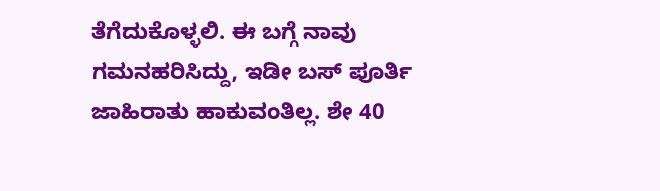ತೆಗೆದುಕೊಳ್ಳಲಿ. ಈ ಬಗ್ಗೆ ನಾವು ಗಮನಹರಿಸಿದ್ದು, ಇಡೀ ಬಸ್ ಪೂರ್ತಿ ಜಾಹಿರಾತು ಹಾಕುವಂತಿಲ್ಲ. ಶೇ 40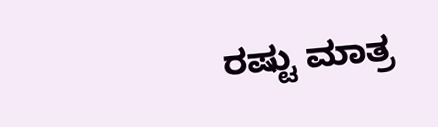ರಷ್ಟು ಮಾತ್ರ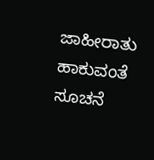ಜಾಹೀರಾತು ಹಾಕುವಂತೆ ಸೂಚನೆ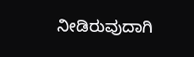ನೀಡಿರುವುದಾಗಿ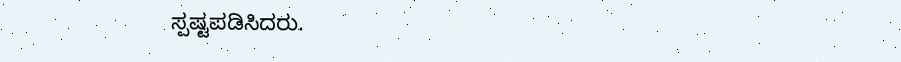ಸ್ಪಷ್ಟಪಡಿಸಿದರು.